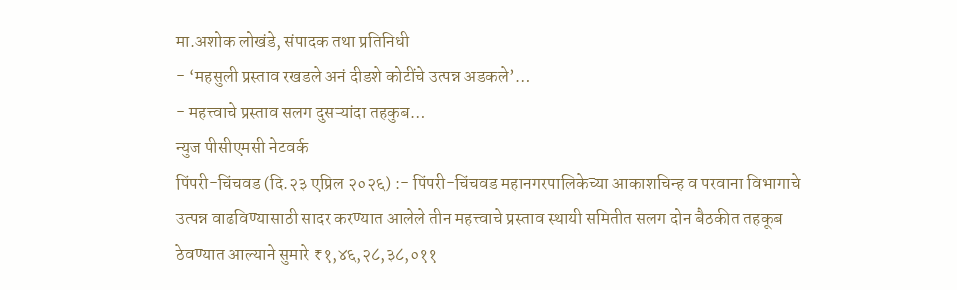मा.अशोक लोखंडे, संपादक तथा प्रतिनिधी
- ‘महसुली प्रस्ताव रखडले अनं दीडशे कोटींचे उत्पन्न अडकले’…
- महत्त्वाचे प्रस्ताव सलग दुसऱ्यांदा तहकुब…
न्युज पीसीएमसी नेटवर्क
पिंपरी-चिंचवड (दि.२३ एप्रिल २०२६) :- पिंपरी-चिंचवड महानगरपालिकेच्या आकाशचिन्ह व परवाना विभागाचे उत्पन्न वाढविण्यासाठी सादर करण्यात आलेले तीन महत्त्वाचे प्रस्ताव स्थायी समितीत सलग दोन बैठकीत तहकूब ठेवण्यात आल्याने सुमारे ₹१,४६,२८,३८,०११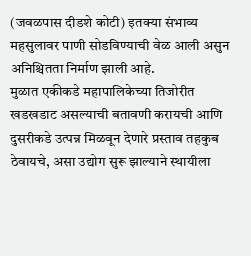(जवळपास दीडशे कोटी) इतक्या संभाव्य महसुलावर पाणी सोडविण्याची वेळ आली असुन
अनिश्चितता निर्माण झाली आहे.
मुळात एकीकडे महापालिकेच्या तिजोरीत खडखडाट असल्याची बतावणी करायची आणि दुसरीकडे उत्पन्न मिळवून देणारे प्रस्ताव तहकुब ठेवायचे, असा उद्योग सुरू झाल्याने स्थायीला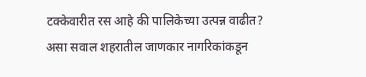टक्केवारीत रस आहे की पालिकेच्या उत्पन्न वाढीत? असा सवाल शहरातील जाणकार नागरिकांकडून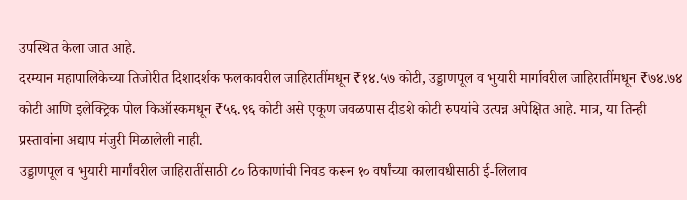उपस्थित केला जात आहे.
दरम्यान महापालिकेच्या तिजोरीत दिशादर्शक फलकावरील जाहिरातींमधून ₹१४.५७ कोटी, उड्डाणपूल व भुयारी मार्गावरील जाहिरातींमधून ₹७४.७४ कोटी आणि इलेक्ट्रिक पोल किऑस्कमधून ₹५६.९६ कोटी असे एकूण जवळपास दीडशे कोटी रुपयांचे उत्पन्न अपेक्षित आहे. मात्र, या तिन्ही प्रस्तावांना अद्याप मंजुरी मिळालेली नाही.
उड्डाणपूल व भुयारी मार्गांवरील जाहिरातींसाठी ८० ठिकाणांची निवड करून १० वर्षांच्या कालावधीसाठी ई-लिलाव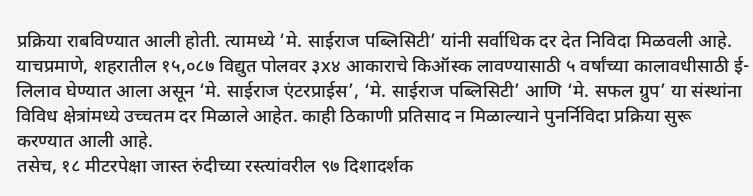प्रक्रिया राबविण्यात आली होती. त्यामध्ये ‘मे. साईराज पब्लिसिटी’ यांनी सर्वाधिक दर देत निविदा मिळवली आहे.
याचप्रमाणे, शहरातील १५,०८७ विद्युत पोलवर ३x४ आकाराचे किऑस्क लावण्यासाठी ५ वर्षांच्या कालावधीसाठी ई-लिलाव घेण्यात आला असून ‘मे. साईराज एंटरप्राईस’, ‘मे. साईराज पब्लिसिटी’ आणि ‘मे. सफल ग्रुप’ या संस्थांना विविध क्षेत्रांमध्ये उच्चतम दर मिळाले आहेत. काही ठिकाणी प्रतिसाद न मिळाल्याने पुनर्निविदा प्रक्रिया सुरू करण्यात आली आहे.
तसेच, १८ मीटरपेक्षा जास्त रुंदीच्या रस्त्यांवरील ९७ दिशादर्शक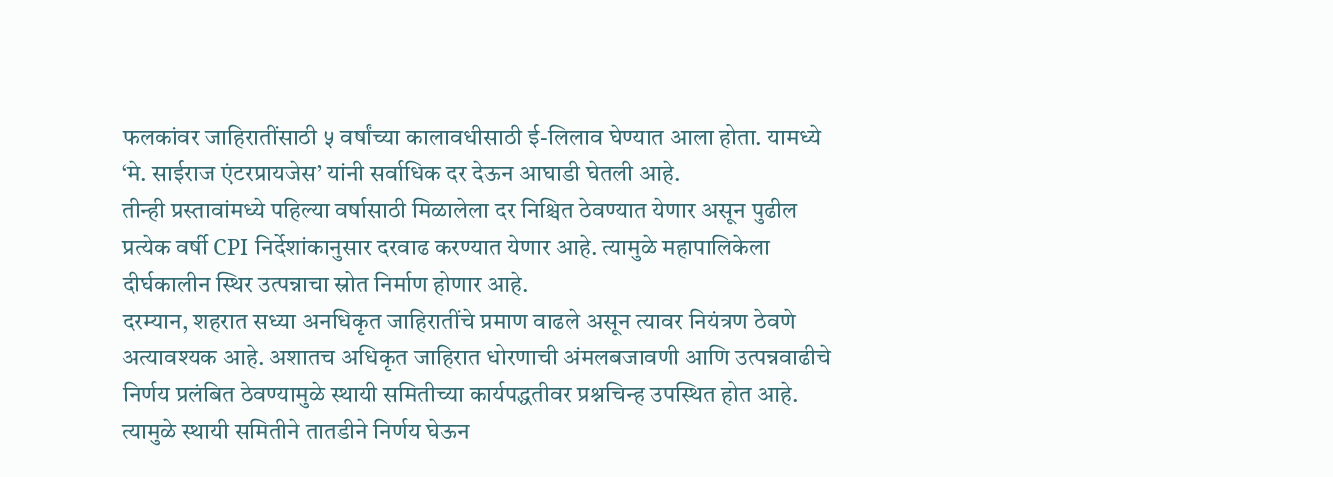फलकांवर जाहिरातींसाठी ५ वर्षांच्या कालावधीसाठी ई-लिलाव घेण्यात आला होता. यामध्ये ‘मे. साईराज एंटरप्रायजेस’ यांनी सर्वाधिक दर देऊन आघाडी घेतली आहे.
तीन्ही प्रस्तावांमध्ये पहिल्या वर्षासाठी मिळालेला दर निश्चित ठेवण्यात येणार असून पुढील प्रत्येक वर्षी CPI निर्देशांकानुसार दरवाढ करण्यात येणार आहे. त्यामुळे महापालिकेला दीर्घकालीन स्थिर उत्पन्नाचा स्रोत निर्माण होणार आहे.
दरम्यान, शहरात सध्या अनधिकृत जाहिरातींचे प्रमाण वाढले असून त्यावर नियंत्रण ठेवणे अत्यावश्यक आहे. अशातच अधिकृत जाहिरात धोरणाची अंमलबजावणी आणि उत्पन्नवाढीचे निर्णय प्रलंबित ठेवण्यामुळे स्थायी समितीच्या कार्यपद्धतीवर प्रश्नचिन्ह उपस्थित होत आहे. त्यामुळे स्थायी समितीने तातडीने निर्णय घेऊन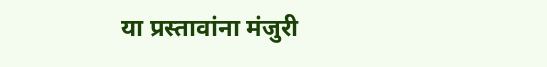या प्रस्तावांना मंजुरी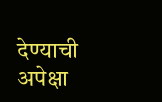देण्याची अपेक्षा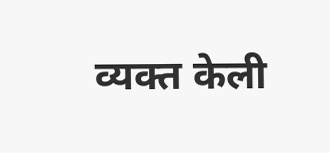व्यक्त केली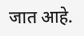जात आहे.